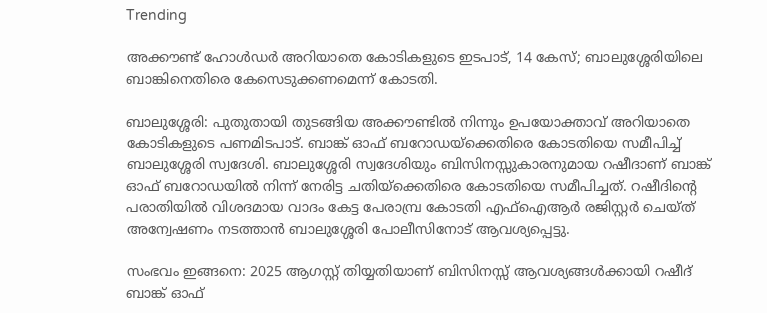Trending

അക്കൗണ്ട് ഹോൾഡർ അറിയാതെ കോടികളുടെ ഇടപാട്, 14 കേസ്; ബാലുശ്ശേരിയിലെ ബാങ്കിനെതിരെ കേസെടുക്കണമെന്ന് കോടതി.

ബാലുശ്ശേരി: പുതുതായി തുടങ്ങിയ അക്കൗണ്ടില്‍ നിന്നും ഉപയോക്താവ് അറിയാതെ കോടികളുടെ പണമിടപാട്. ബാങ്ക് ഓഫ് ബറോഡയ്‌ക്കെതിരെ കോടതിയെ സമീപിച്ച് ബാലുശ്ശേരി സ്വദേശി. ബാലുശ്ശേരി സ്വദേശിയും ബിസിനസ്സുകാരനുമായ റഷീദാണ് ബാങ്ക് ഓഫ് ബറോഡയില്‍ നിന്ന് നേരിട്ട ചതിയ്‌ക്കെതിരെ കോടതിയെ സമീപിച്ചത്. റഷീദിന്റെ പരാതിയില്‍ വിശദമായ വാദം കേട്ട പേരാമ്പ്ര കോടതി എഫ്ഐആര്‍ രജിസ്റ്റര്‍ ചെയ്ത് അന്വേഷണം നടത്താന്‍ ബാലുശ്ശേരി പോലീസിനോട് ആവശ്യപ്പെട്ടു.

സംഭവം ഇങ്ങനെ: 2025 ആഗസ്റ്റ് തിയ്യതിയാണ് ബിസിനസ്സ് ആവശ്യങ്ങൾക്കായി റഷീദ് ബാങ്ക് ഓഫ്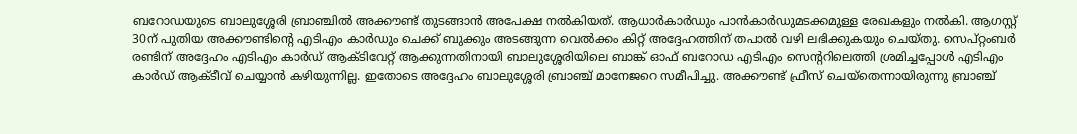ബറോഡയുടെ ബാലുശ്ശേരി ബ്രാഞ്ചില്‍ അക്കൗണ്ട് തുടങ്ങാൻ അപേക്ഷ നല്‍കിയത്. ആധാര്‍കാര്‍ഡും പാന്‍കാര്‍ഡുമടക്കമുള്ള രേഖകളും നല്‍കി. ആഗസ്റ്റ് 30ന് പുതിയ അക്കൗണ്ടിന്റെ എടിഎം കാര്‍ഡും ചെക്ക് ബുക്കും അടങ്ങുന്ന വെല്‍ക്കം കിറ്റ് അദ്ദേഹത്തിന് തപാല്‍ വഴി ലഭിക്കുകയും ചെയ്തു. സെപ്റ്റംബര്‍ രണ്ടിന് അദ്ദേഹം എടിഎം കാര്‍ഡ് ആക്ടിവേറ്റ് ആക്കുന്നതിനായി ബാലുശ്ശേരിയിലെ ബാങ്ക് ഓഫ് ബറോഡ എടിഎം സെന്ററിലെത്തി ശ്രമിച്ചപ്പോള്‍ എടിഎം കാര്‍ഡ് ആക്ടീവ് ചെയ്യാന്‍ കഴിയുന്നില്ല. ഇതോടെ അദ്ദേഹം ബാലുശ്ശേരി ബ്രാഞ്ച് മാനേജറെ സമീപിച്ചു. അക്കൗണ്ട് ഫ്രീസ് ചെയ്‌തെന്നായിരുന്നു ബ്രാഞ്ച്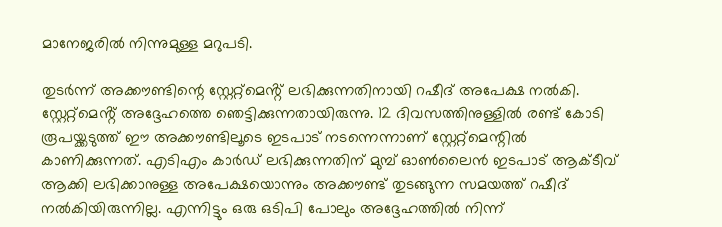മാനേജരില്‍ നിന്നുമുള്ള മറുപടി.

തുടർന്ന് അക്കൗണ്ടിന്റെ സ്റ്റേറ്റ്‌മെൻ്റ് ലഭിക്കുന്നതിനായി റഷീദ് അപേക്ഷ നല്‍കി. സ്റ്റേറ്റ്മെൻ്റ് അദ്ദേഹത്തെ ഞെട്ടിക്കുന്നതായിരുന്നു. 12 ദിവസത്തിനുള്ളില്‍ രണ്ട് കോടി രൂപയ്ക്കടുത്ത് ഈ അക്കൗണ്ടിലൂടെ ഇടപാട് നടന്നെന്നാണ് സ്റ്റേറ്റ്‌മെന്റിൽ കാണിക്കുന്നത്. എടിഎം കാര്‍ഡ് ലഭിക്കുന്നതിന് മുമ്പ് ഓണ്‍ലൈന്‍ ഇടപാട് ആക്ടീവ് ആക്കി ലഭിക്കാനുള്ള അപേക്ഷയൊന്നും അക്കൗണ്ട് തുടങ്ങുന്ന സമയത്ത് റഷീദ് നല്‍കിയിരുന്നില്ല. എന്നിട്ടും ഒരു ഒടിപി പോലും അദ്ദേഹത്തില്‍ നിന്ന്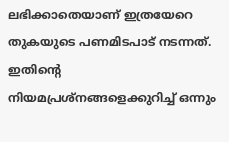ലഭിക്കാതെയാണ് ഇത്രയേറെ തുകയുടെ പണമിടപാട് നടന്നത്. ഇതിന്റെ നിയമപ്രശ്‌നങ്ങളെക്കുറിച്ച് ഒന്നും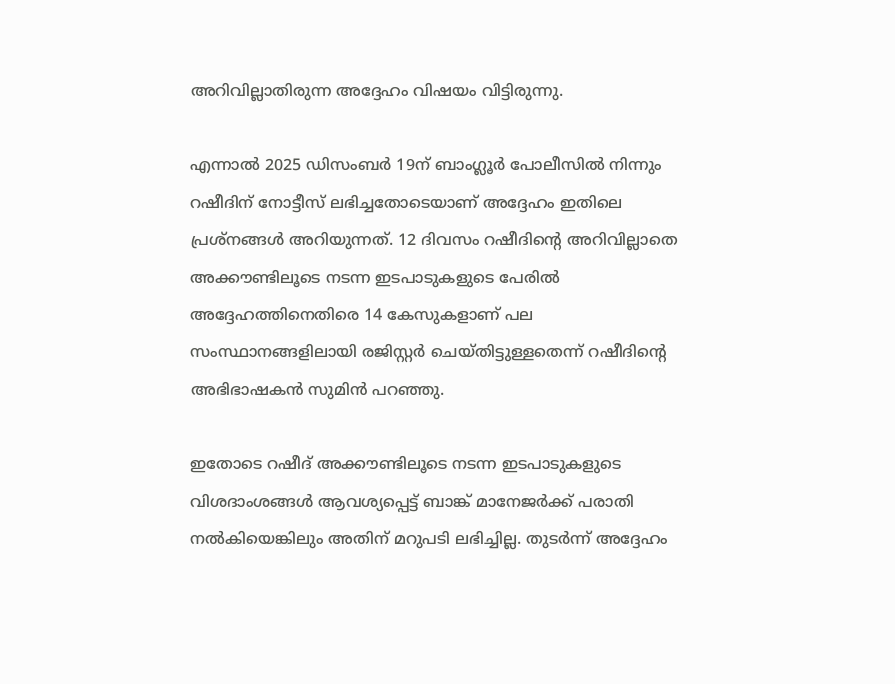അറിവില്ലാതിരുന്ന അദ്ദേഹം വിഷയം വിട്ടിരുന്നു.

എന്നാല്‍ 2025 ഡിസംബര്‍ 19ന് ബാംഗ്ലൂര്‍ പോലീസില്‍ നിന്നും റഷീദിന് നോട്ടീസ് ലഭിച്ചതോടെയാണ് അദ്ദേഹം ഇതിലെ പ്രശ്‌നങ്ങള്‍ അറിയുന്നത്. 12 ദിവസം റഷീദിൻ്റെ അറിവില്ലാതെ അക്കൗണ്ടിലൂടെ നടന്ന ഇടപാടുകളുടെ പേരില്‍ അദ്ദേഹത്തിനെതിരെ 14 കേസുകളാണ് പല സംസ്ഥാനങ്ങളിലായി രജിസ്റ്റര്‍ ചെയ്തിട്ടുള്ളതെന്ന് റഷീദിൻ്റെ അഭിഭാഷകൻ സുമിന്‍ പറഞ്ഞു.

ഇതോടെ റഷീദ് അക്കൗണ്ടിലൂടെ നടന്ന ഇടപാടുകളുടെ വിശദാംശങ്ങള്‍ ആവശ്യപ്പെട്ട് ബാങ്ക് മാനേജര്‍ക്ക് പരാതി നല്‍കിയെങ്കിലും അതിന് മറുപടി ലഭിച്ചില്ല. തുടര്‍ന്ന് അദ്ദേഹം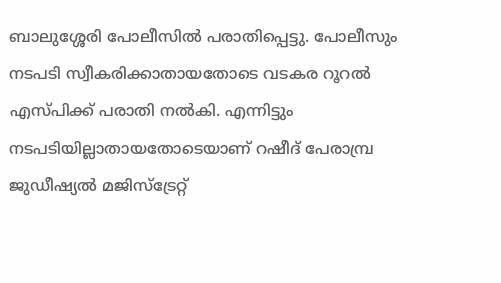ബാലുശ്ശേരി പോലീസിൽ‍ പരാതിപ്പെട്ടു. പോലീസും നടപടി സ്വീകരിക്കാതായതോടെ വടകര റൂറല്‍ എസ്പിക്ക് പരാതി നല്‍കി. എന്നിട്ടും നടപടിയില്ലാതായതോടെയാണ് റഷീദ് പേരാമ്പ്ര ജുഡീഷ്യല്‍ മജിസ്‌ട്രേറ്റ്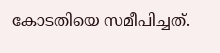കോടതിയെ സമീപിച്ചത്.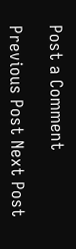Post a Comment

Previous Post Next Post